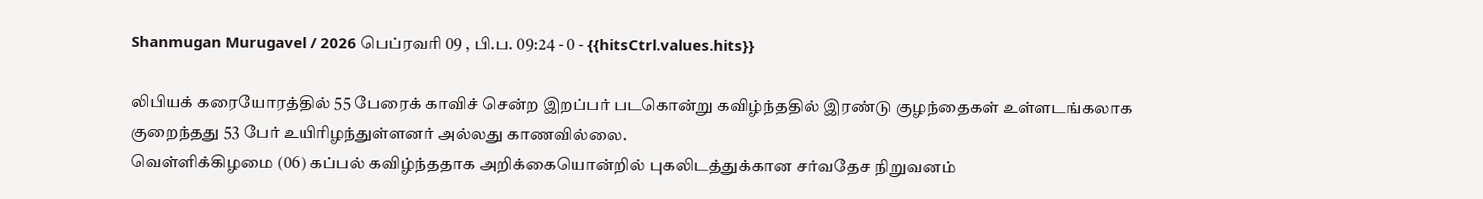Shanmugan Murugavel / 2026 பெப்ரவரி 09 , பி.ப. 09:24 - 0 - {{hitsCtrl.values.hits}}

லிபியக் கரையோரத்தில் 55 பேரைக் காவிச் சென்ற இறப்பர் படகொன்று கவிழ்ந்ததில் இரண்டு குழந்தைகள் உள்ளடங்கலாக குறைந்தது 53 பேர் உயிரிழந்துள்ளனர் அல்லது காணவில்லை.
வெள்ளிக்கிழமை (06) கப்பல் கவிழ்ந்ததாக அறிக்கையொன்றில் புகலிடத்துக்கான சர்வதேச நிறுவனம்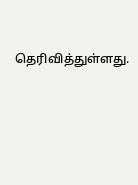தெரிவித்துள்ளது.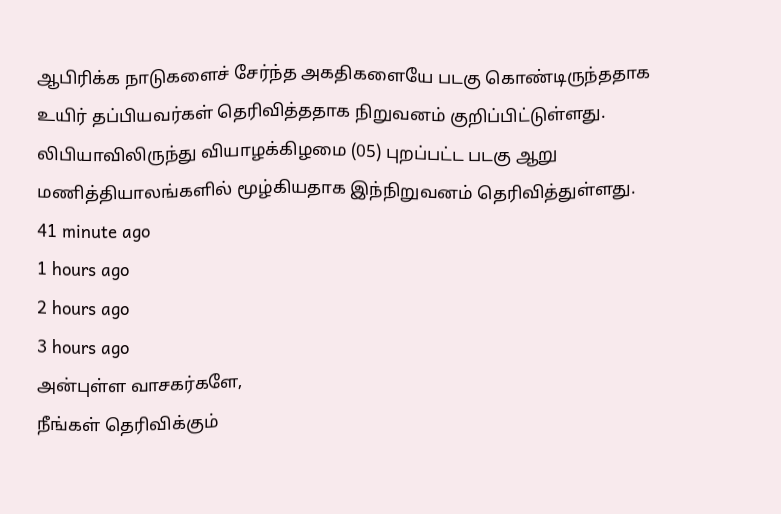ஆபிரிக்க நாடுகளைச் சேர்ந்த அகதிகளையே படகு கொண்டிருந்ததாக உயிர் தப்பியவர்கள் தெரிவித்ததாக நிறுவனம் குறிப்பிட்டுள்ளது.
லிபியாவிலிருந்து வியாழக்கிழமை (05) புறப்பட்ட படகு ஆறு மணித்தியாலங்களில் மூழ்கியதாக இந்நிறுவனம் தெரிவித்துள்ளது.
41 minute ago
1 hours ago
2 hours ago
3 hours ago
அன்புள்ள வாசகர்களே,
நீங்கள் தெரிவிக்கும்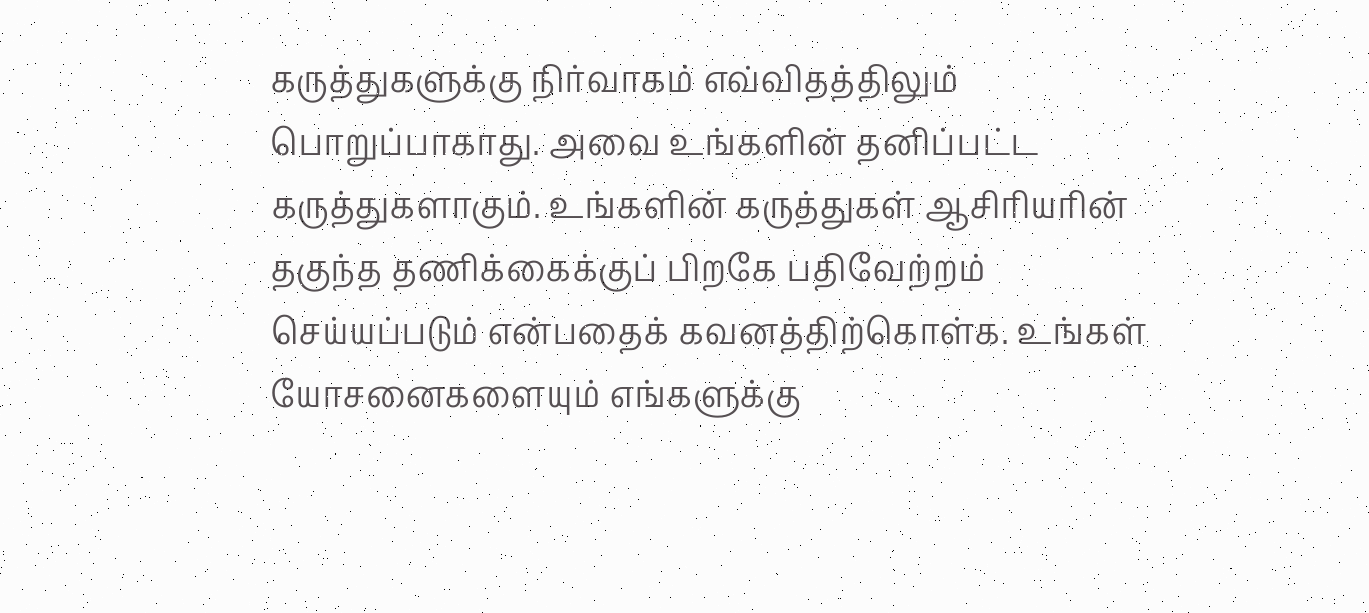கருத்துகளுக்கு நிர்வாகம் எவ்விதத்திலும் பொறுப்பாகாது. அவை உங்களின் தனிப்பட்ட கருத்துகளாகும். உங்களின் கருத்துகள் ஆசிரியரின் தகுந்த தணிக்கைக்குப் பிறகே பதிவேற்றம் செய்யப்படும் என்பதைக் கவனத்திற்கொள்க. உங்கள் யோசனைகளையும் எங்களுக்கு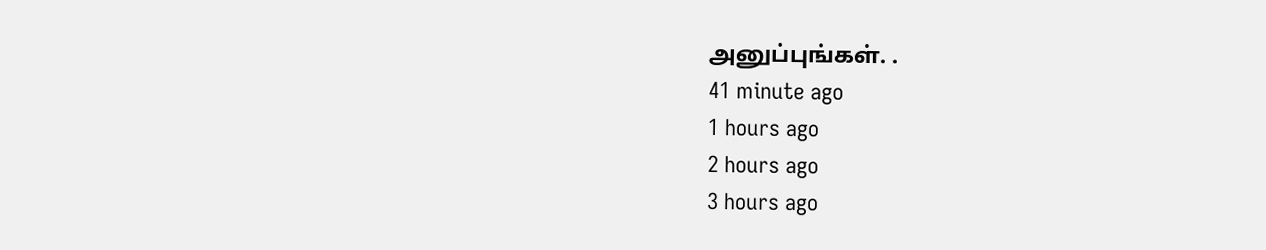அனுப்புங்கள். .
41 minute ago
1 hours ago
2 hours ago
3 hours ago